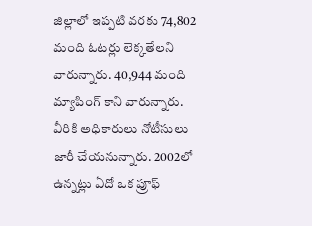జిల్లాలో ఇప్పటి వరకు 74,802 మంది ఓటర్లు లెక్కతేలని వారున్నారు. 40,944 మంది మ్యాపింగ్ కాని వారున్నారు. వీరికి అధికారులు నోటీసులు జారీ చేయనున్నారు. 2002లో ఉన్నట్లు ఏదో ఒక ప్రూఫ్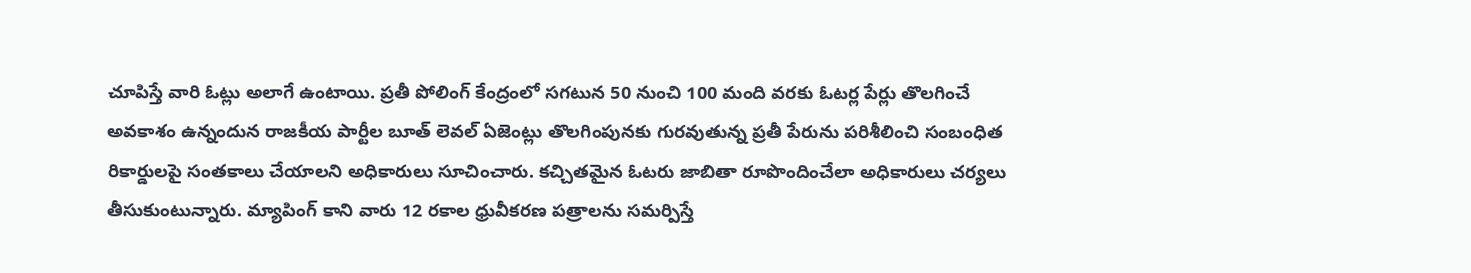చూపిస్తే వారి ఓట్లు అలాగే ఉంటాయి. ప్రతీ పోలింగ్ కేంద్రంలో సగటున 50 నుంచి 100 మంది వరకు ఓటర్ల పేర్లు తొలగించే అవకాశం ఉన్నందున రాజకీయ పార్టీల బూత్ లెవల్ ఏజెంట్లు తొలగింపునకు గురవుతున్న ప్రతీ పేరును పరిశీలించి సంబంధిత రికార్డులపై సంతకాలు చేయాలని అధికారులు సూచించారు. కచ్చితమైన ఓటరు జాబితా రూపొందించేలా అధికారులు చర్యలు తీసుకుంటున్నారు. మ్యాపింగ్ కాని వారు 12 రకాల ధ్రువీకరణ పత్రాలను సమర్పిస్తే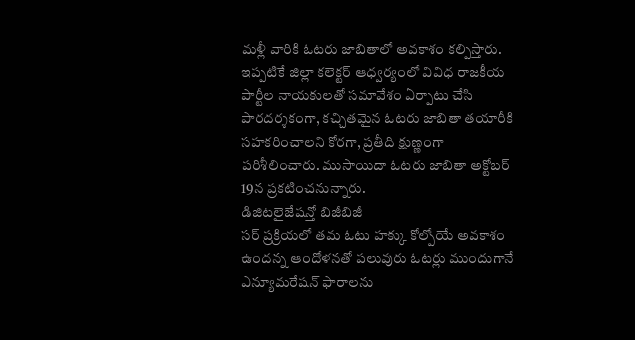మళ్లీ వారికి ఓటరు జాబితాలో అవకాశం కల్పిస్తారు. ఇప్పటికే జిల్లా కలెక్టర్ ఆధ్వర్యంలో వివిధ రాజకీయ పార్టీల నాయకులతో సమావేశం ఏర్పాటు చేసి పారదర్శకంగా, కచ్చితమైన ఓటరు జాబితా తయారీకి సహకరించాలని కోరగా, ప్రతీది క్షుణ్ణంగా పరిశీలించారు. ముసాయిదా ఓటరు జాబితా అక్టోబర్ 19న ప్రకటించనున్నారు.
డిజిటలైజేషన్తో బిజీబిజీ
సర్ ప్రక్రియలో తమ ఓటు హక్కు కోల్పోయే అవకాశం ఉందన్న ఆందోళనతో పలువురు ఓటర్లు ముందుగానే ఎన్యూమరేషన్ ఫారాలను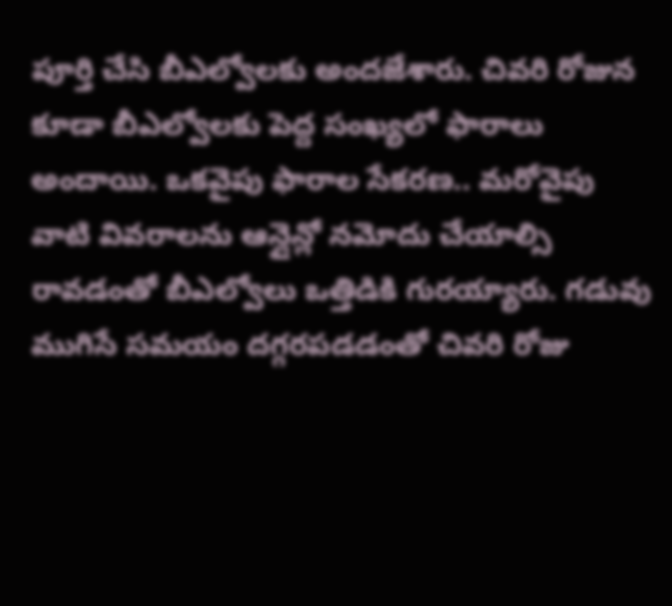పూర్తి చేసి బీఎల్వోలకు అందజేశారు. చివరి రోజున కూడా బీఎల్వోలకు పెద్ద సంఖ్యలో ఫారాలు అందాయి. ఒకవైపు ఫారాల సేకరణ.. మరోవైపు వాటి వివరాలను ఆన్లైన్లో నమోదు చేయాల్సి రావడంతో బీఎల్వోలు ఒత్తిడికి గురయ్యారు. గడువు ముగిసే సమయం దగ్గరపడడంతో చివరి రోజు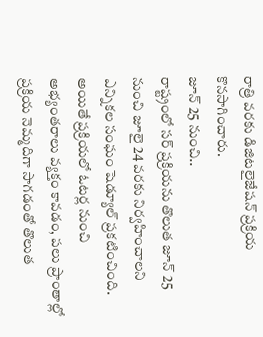రాత్రి వరకు డిజిటలైజేషన్ ప్రక్రియ కొనసాగించారు.
జూన్ 25 నుంచి..
రాష్ట్రంలో సర్ ప్రక్రియను తొలుత జూన్ 25 నుంచి జూలై 24 వరకు నిర్వహించాలని ఎన్నికల సంఘం షెడ్యూల్ ప్రకటించింది. అయితే ప్రక్రియలో ఓటర్ల నుంచి అభ్యంతరాలు వ్యక్తం కావడం, పలు ప్రాంతాల్లో ప్రక్రియ నెమ్మదిగా సాగడంతో తొలుత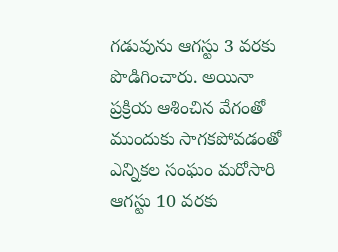గడువును ఆగస్టు 3 వరకు పొడిగించారు. అయినా ప్రక్రియ ఆశించిన వేగంతో ముందుకు సాగకపోవడంతో ఎన్నికల సంఘం మరోసారి ఆగస్టు 10 వరకు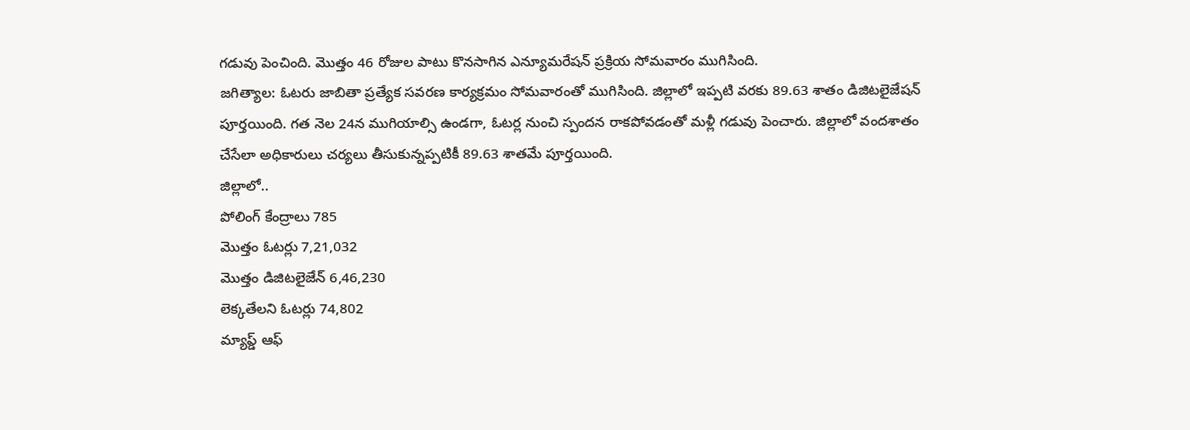గడువు పెంచింది. మొత్తం 46 రోజుల పాటు కొనసాగిన ఎన్యూమరేషన్ ప్రక్రియ సోమవారం ముగిసింది.
జగిత్యాల: ఓటరు జాబితా ప్రత్యేక సవరణ కార్యక్రమం సోమవారంతో ముగిసింది. జిల్లాలో ఇప్పటి వరకు 89.63 శాతం డిజిటలైజేషన్ పూర్తయింది. గత నెల 24న ముగియాల్సి ఉండగా, ఓటర్ల నుంచి స్పందన రాకపోవడంతో మళ్లీ గడువు పెంచారు. జిల్లాలో వందశాతం చేసేలా అధికారులు చర్యలు తీసుకున్నప్పటికీ 89.63 శాతమే పూర్తయింది.
జిల్లాలో..
పోలింగ్ కేంద్రాలు 785
మొత్తం ఓటర్లు 7,21,032
మొత్తం డిజిటలైజేన్ 6,46,230
లెక్కతేలని ఓటర్లు 74,802
మ్యాప్డ్ ఆఫ్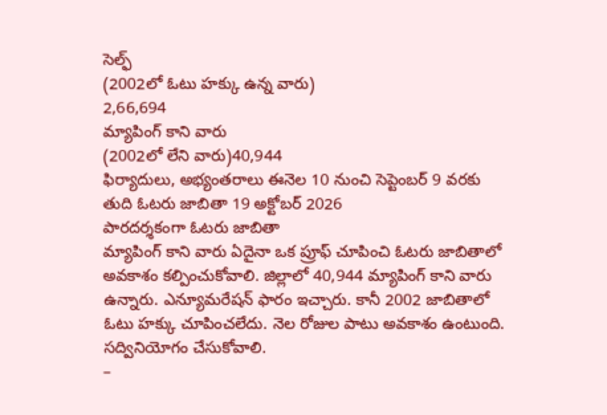సెల్ఫ్
(2002లో ఓటు హక్కు ఉన్న వారు)
2,66,694
మ్యాపింగ్ కాని వారు
(2002లో లేని వారు)40,944
ఫిర్యాదులు, అభ్యంతరాలు ఈనెల 10 నుంచి సెప్టెంబర్ 9 వరకు
తుది ఓటరు జాబితా 19 అక్టోబర్ 2026
పారదర్శకంగా ఓటరు జాబితా
మ్యాపింగ్ కాని వారు ఏదైనా ఒక ప్రూఫ్ చూపించి ఓటరు జాబితాలో అవకాశం కల్పించుకోవాలి. జిల్లాలో 40,944 మ్యాపింగ్ కాని వారు ఉన్నారు. ఎన్యూమరేషన్ ఫారం ఇచ్చారు. కానీ 2002 జాబితాలో ఓటు హక్కు చూపించలేదు. నెల రోజుల పాటు అవకాశం ఉంటుంది. సద్వినియోగం చేసుకోవాలి.
–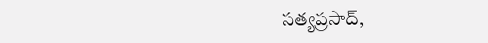సత్యప్రసాద్,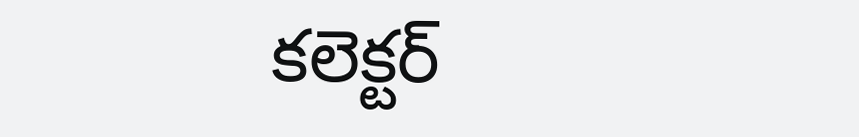కలెక్టర్